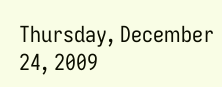Thursday, December 24, 2009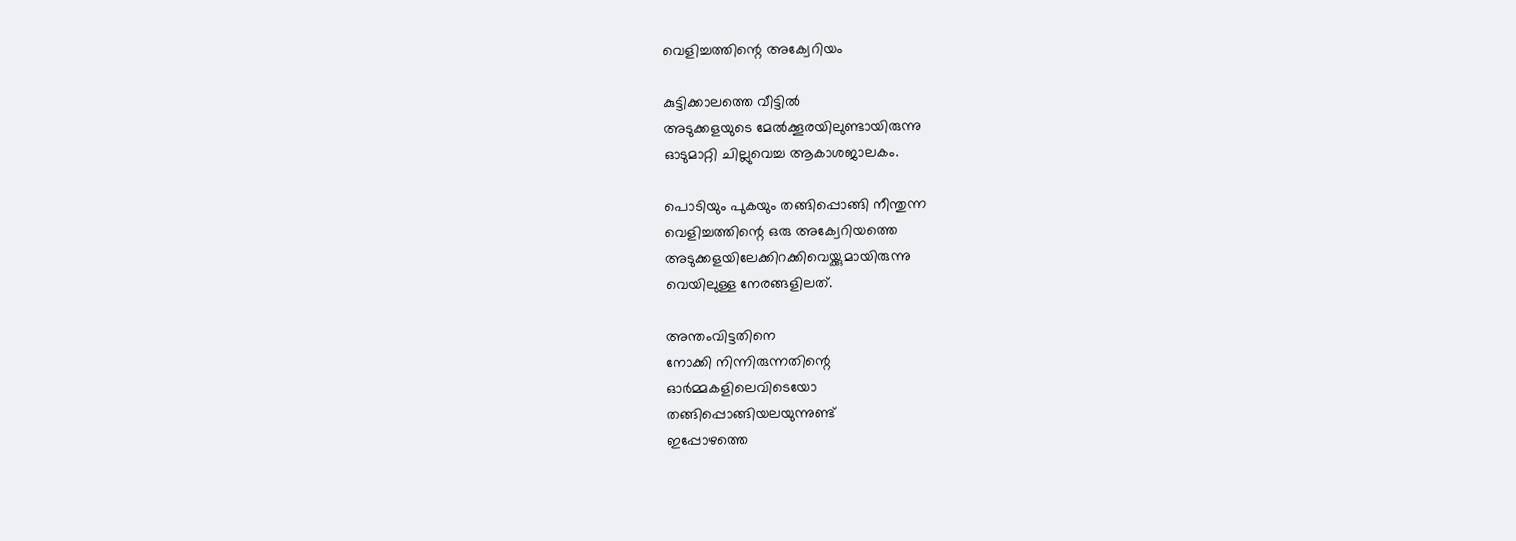വെളിച്ചത്തിന്റെ അക്വേറിയം

കുട്ടിക്കാലത്തെ വീട്ടിൽ
അടുക്കളയുടെ മേൽക്കൂരയിലുണ്ടായിരുന്നു
ഓടുമാറ്റി ചില്ലുവെച്ച ആകാശജാലകം.

പൊടിയും പുകയും തങ്ങിപ്പൊങ്ങി നീന്തുന്ന
വെളിച്ചത്തിന്റെ ഒരു അക്വേറിയത്തെ
അടുക്കളയിലേക്കിറക്കിവെയ്ക്കുമായിരുന്നു
വെയിലുള്ള നേരങ്ങളിലത്.

അന്തംവിട്ടതിനെ
നോക്കി നിന്നിരുന്നതിന്റെ
ഓർമ്മകളിലെവിടെയോ
തങ്ങിപ്പൊങ്ങിയലയുന്നുണ്ട്
ഇപ്പോഴത്തെ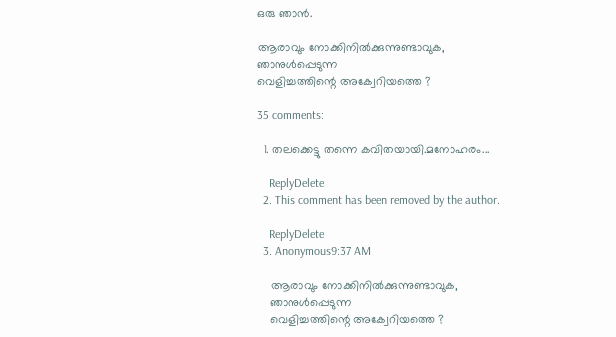ഒരു ഞാൻ.

ആരാവും നോക്കിനിൽക്കുന്നുണ്ടാവുക,
ഞാനുൾപ്പെടുന്ന
വെളിച്ചത്തിന്റെ അക്വേറിയത്തെ ?

35 comments:

  1. തലക്കെട്ടു തന്നെ കവിതയായി.മനോഹരം...

    ReplyDelete
  2. This comment has been removed by the author.

    ReplyDelete
  3. Anonymous9:37 AM

    ആരാവും നോക്കിനിൽക്കുന്നുണ്ടാവുക,
    ഞാനുൾപ്പെടുന്ന
    വെളിച്ചത്തിന്റെ അക്വേറിയത്തെ ?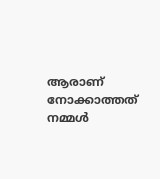ആരാണ് നോക്കാത്തത് നമ്മള്‍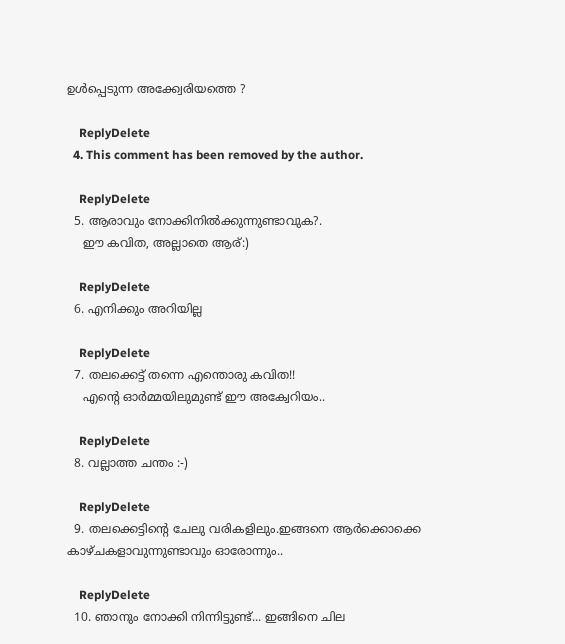ഉള്‍പ്പെടുന്ന അക്ക്വേരിയത്തെ ?

    ReplyDelete
  4. This comment has been removed by the author.

    ReplyDelete
  5. ആരാവും നോക്കിനിൽക്കുന്നുണ്ടാവുക?.
    ഈ കവിത, അല്ലാതെ ആര്:)

    ReplyDelete
  6. എനിക്കും അറിയില്ല

    ReplyDelete
  7. തലക്കെട്ട്‌ തന്നെ എന്തൊരു കവിത!!
    എന്‍റെ ഓര്‍മ്മയിലുമുണ്ട് ഈ അക്വേറിയം..

    ReplyDelete
  8. വല്ലാത്ത ചന്തം :-)

    ReplyDelete
  9. തലക്കെട്ടിന്റെ ചേലു വരികളിലും.ഇങ്ങനെ ആര്‍ക്കൊക്കെ കാഴ്ചകളാവുന്നുണ്ടാവും ഓരോന്നും..

    ReplyDelete
  10. ഞാനും നോക്കി നിന്നിട്ടുണ്ട്‌... ഇങ്ങിനെ ചില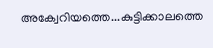അക്വേറിയത്തെ...കുട്ടിക്കാലത്തെ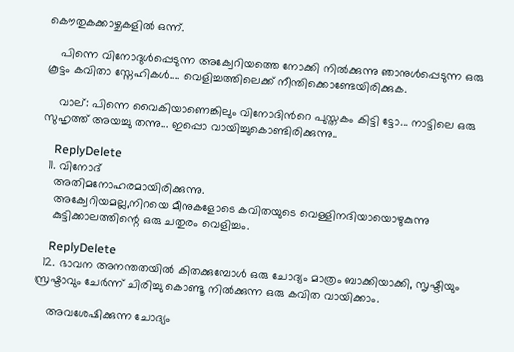കൌതുകക്കാഴ്ചകളില്‍ ഒന്ന്‌.

    പിന്നെ വിനോദുള്‍പ്പെടുന്ന അക്വേറിയത്തെ നോക്കി നില്‍ക്കുന്നു ഞാനുള്‍പ്പെടുന്ന ഒരു കൂട്ടം കവിതാ സ്നേഹികള്‍.... വെളിച്ചത്തിലെക്ക്‌ നീന്തിക്കൊണ്ടേയിരിക്കുക.

    വാല്‌: പിന്നെ വൈകിയാണെങ്കിലും വിനോദിന്‍റെ പുസ്തകം കിട്ടി ട്ടോ... നാട്ടിലെ ഒരു സുഹൃത്ത്‌ അയച്ചു തന്നു... ഇപ്പൊ വായിച്ചുകൊണ്ടിരിക്കുന്നു..

    ReplyDelete
  11. വിനോദ്
    അതിമനോഹരമായിരിക്കുന്നു.
    അക്വേറിയമല്ല,നിറയെ മീനുകളോടെ കവിതയുടെ വെള്ളിനദിയായൊഴുകുന്നു
    കുട്ടിക്കാലത്തിന്റെ ഒരു ചതുരം വെളിച്ചം.

    ReplyDelete
  12. ഭാവന അനന്തതയില്‍ കിതക്കുമ്പോള്‍ ഒരു ചോദ്യം മാത്രം ബാക്കിയാക്കി, സൃഷ്ടിയും സ്രഷ്ടാവും ചേര്‍ന്ന് ചിരിച്ചു കൊണ്ടൂ നില്‍ക്കുന്ന ഒരു കവിത വായിക്കാം.

    അവശേഷിക്കുന്ന ചോദ്യം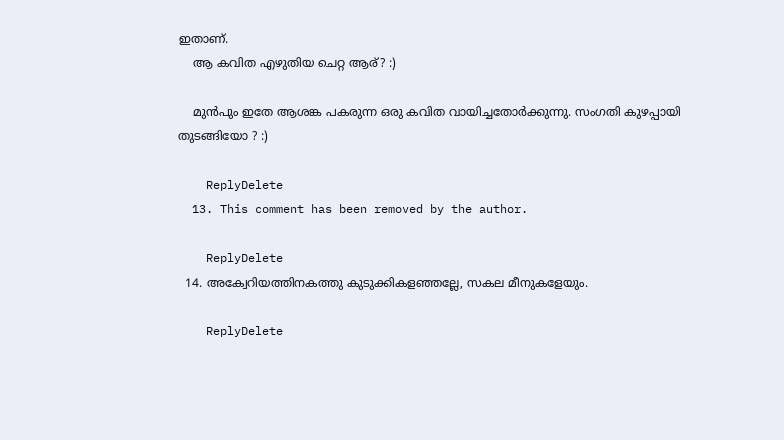ഇതാണ്.
    ആ കവിത എഴുതിയ ചെറ്റ ആര്? :)

    മുന്‍പും ഇതേ ആശങ്ക പകരുന്ന ഒരു കവിത വായിച്ചതോര്‍ക്കുന്നു. സംഗതി കുഴപ്പായി തുടങ്ങിയോ ? :)

    ReplyDelete
  13. This comment has been removed by the author.

    ReplyDelete
  14. അക്വേറിയത്തിനകത്തു കുടുക്കികളഞ്ഞല്ലേ, സകല മീനുകളേയും.

    ReplyDelete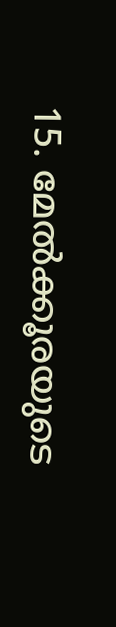15. മേല്‍ക്കൂരയുടെ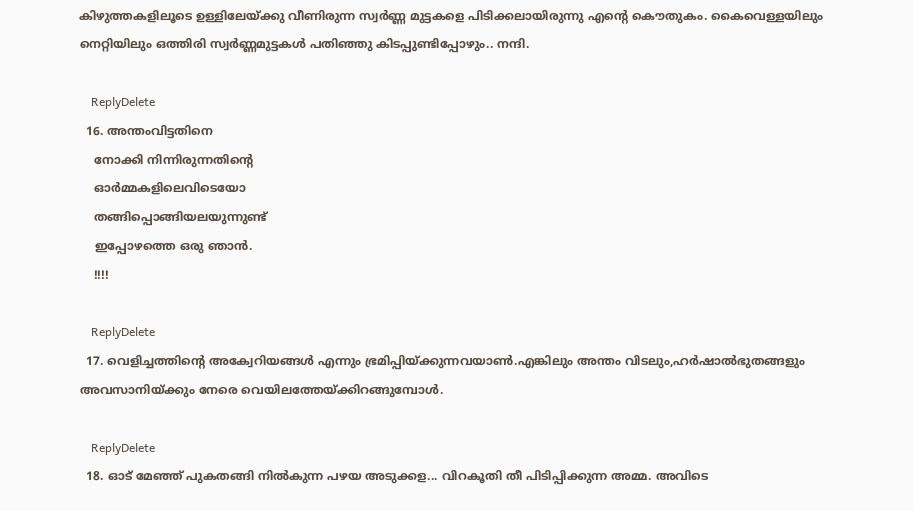കിഴുത്തകളിലൂടെ ഉള്ളിലേയ്ക്കു വീണിരുന്ന സ്വര്‍ണ്ണ മുട്ടകളെ പിടിക്കലായിരുന്നു എന്‍റെ കൌതുകം. കൈവെള്ളയിലും നെറ്റിയിലും ഒത്തിരി സ്വര്‍ണ്ണമുട്ടകള്‍ പതിഞ്ഞു കിടപ്പുണ്ടിപ്പോഴും.. നന്ദി.

    ReplyDelete
  16. അന്തംവിട്ടതിനെ
    നോക്കി നിന്നിരുന്നതിന്റെ
    ഓർമ്മകളിലെവിടെയോ
    തങ്ങിപ്പൊങ്ങിയലയുന്നുണ്ട്
    ഇപ്പോഴത്തെ ഒരു ഞാൻ.
    !!!!

    ReplyDelete
  17. വെളിച്ചത്തിന്റെ അക്വേറിയങ്ങൾ എന്നും ഭ്രമിപ്പിയ്ക്കുന്നവയാൺ.എങ്കിലും അന്തം വിടലും,ഹർഷാൽഭുതങ്ങളും അവസാനിയ്ക്കും നേരെ വെയിലത്തേയ്ക്കിറങ്ങുമ്പോൾ.

    ReplyDelete
  18. ഓട് മേഞ്ഞ് പുകതങ്ങി നില്‍കുന്ന പഴയ അടുക്കള... വിറകൂതി തീ പിടിപ്പിക്കുന്ന അമ്മ. അവിടെ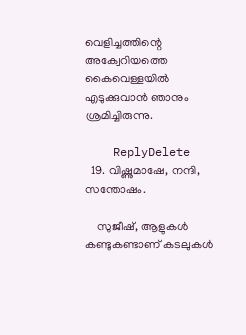വെളിച്ചത്തിന്റെ അക്വേറിയത്തെ കൈവെള്ളയില്‍ എടുക്കുവാന്‍ ഞാനും ശ്രമിച്ചിരുന്നു.

    ReplyDelete
  19. വിഷ്ണുമാഷേ, നന്ദി, സന്തോഷം.

    സുജീഷ്, ആളുകള്‍ കണ്ടുകണ്ടാണ് കടലുകള്‍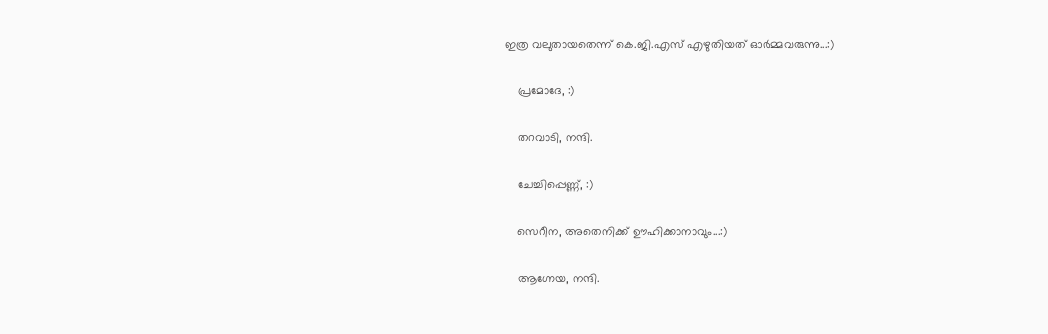ഇത്ര വലുതായതെന്ന് കെ.ജി.എസ് എഴുതിയത് ഓര്‍മ്മവരുന്നു...:)

    പ്രമോദേ, :)

    തറവാടി, നന്ദി.

    ചേച്ചിപ്പെണ്ണ്, :)

    സെറീന, അതെനിക്ക് ഊഹിക്കാനാവും...:)

    ആഗ്നേയ, നന്ദി.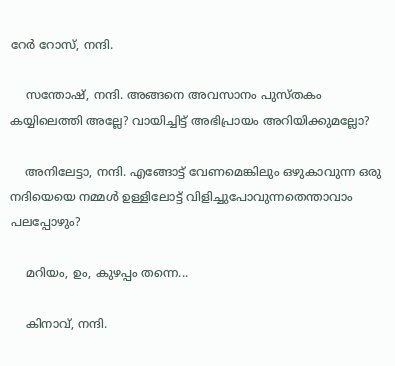റേര്‍ റോസ്, നന്ദി.

    സന്തോഷ്, നന്ദി. അങ്ങനെ അവസാനം പുസ്തകം കയ്യിലെത്തി അല്ലേ? വായിച്ചിട്ട് അഭിപ്രായം അറിയിക്കുമല്ലോ?

    അനിലേട്ടാ, നന്ദി. എങ്ങോട്ട് വേണമെങ്കിലും ഒഴുകാവുന്ന ഒരു നദിയെയെ നമ്മള്‍ ഉള്ളിലോട്ട് വിളിച്ചുപോവുന്നതെന്താവാം പലപ്പോഴും?

    മറിയം, ഉം, കുഴപ്പം തന്നെ...

    കിനാവ്, നന്ദി.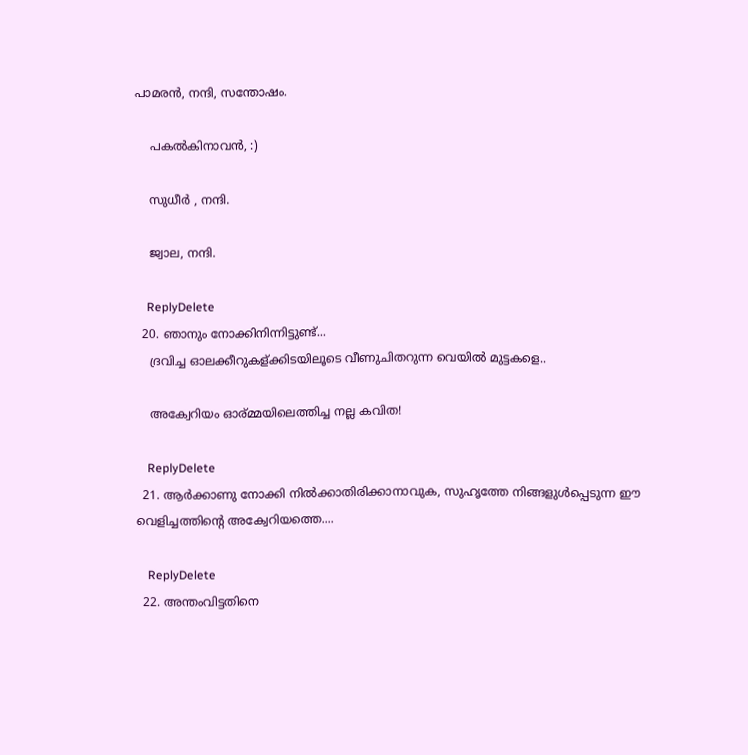പാമരന്‍, നന്ദി, സന്തോഷം.

    പകല്‍കിനാവന്‍, :)

    സുധീര്‍ ‍, നന്ദി.

    ജ്വാല, നന്ദി.

    ReplyDelete
  20. ഞാനും നോക്കിനിന്നിട്ടുണ്ട്...
    ദ്രവിച്ച ഓലക്കീറുകള്ക്കിടയിലൂടെ വീണുചിതറുന്ന വെയില്‍ മുട്ടകളെ..

    അക്വേറിയം ഓര്മ്മയിലെത്തിച്ച നല്ല കവിത!

    ReplyDelete
  21. ആർക്കാണു നോക്കി നിൽക്കാതിരിക്കാനാവുക, സുഹൃത്തേ നിങ്ങളുൾപ്പെടുന്ന ഈ വെളിച്ചത്തിന്റെ അക്വേറിയത്തെ....

    ReplyDelete
  22. അന്തംവിട്ടതിനെ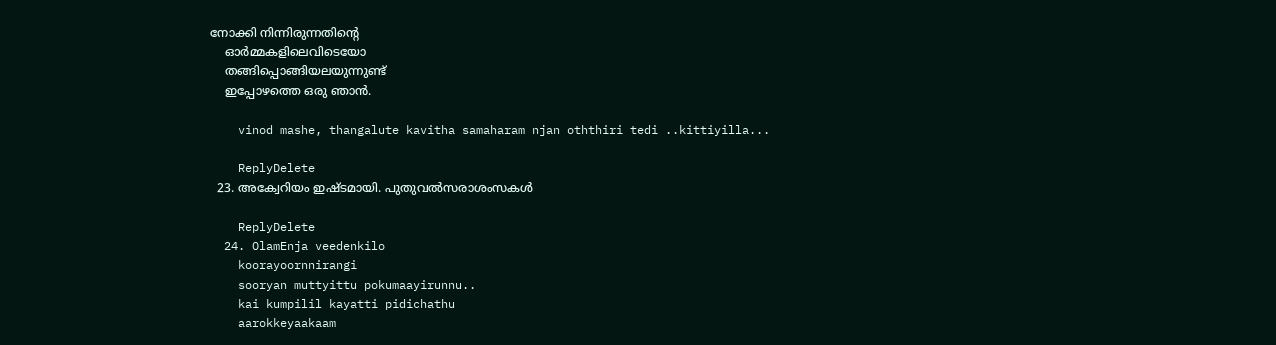നോക്കി നിന്നിരുന്നതിന്റെ
    ഓർമ്മകളിലെവിടെയോ
    തങ്ങിപ്പൊങ്ങിയലയുന്നുണ്ട്
    ഇപ്പോഴത്തെ ഒരു ഞാൻ.

    vinod mashe, thangalute kavitha samaharam njan oththiri tedi ..kittiyilla...

    ReplyDelete
  23. അക്വേറിയം ഇഷ്ടമായി. പുതുവല്‍സരാശംസകള്‍

    ReplyDelete
  24. OlamEnja veedenkilo
    koorayoornnirangi
    sooryan muttyittu pokumaayirunnu..
    kai kumpilil kayatti pidichathu
    aarokkeyaakaam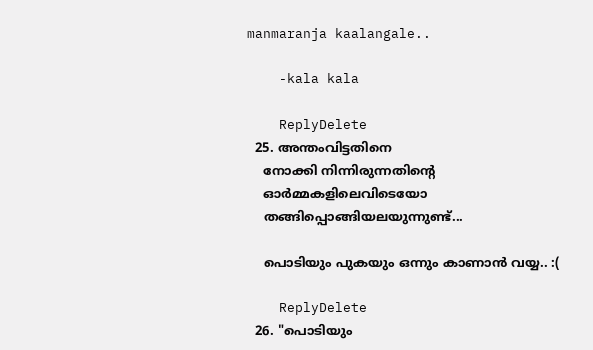manmaranja kaalangale..

    -kala kala

    ReplyDelete
  25. അന്തംവിട്ടതിനെ
    നോക്കി നിന്നിരുന്നതിന്റെ
    ഓർമ്മകളിലെവിടെയോ
    തങ്ങിപ്പൊങ്ങിയലയുന്നുണ്ട്...

    പൊടിയും പുകയും ഒന്നും കാണാന്‍ വയ്യ.. :(

    ReplyDelete
  26. "പൊടിയും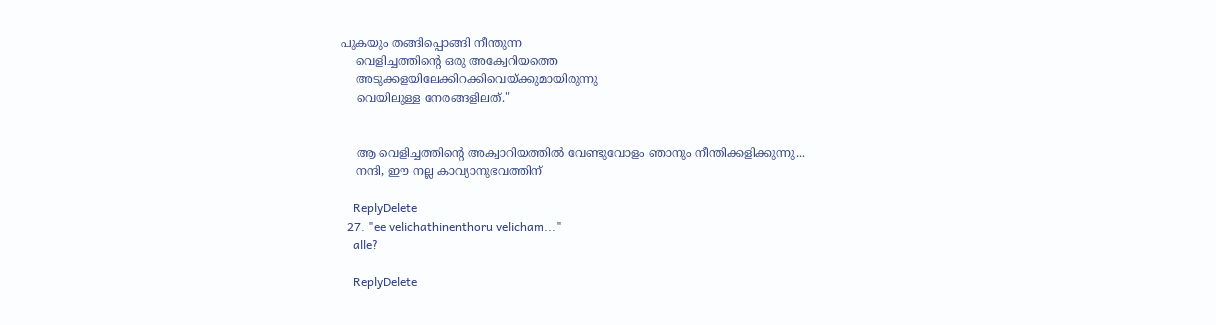പുകയും തങ്ങിപ്പൊങ്ങി നീന്തുന്ന
    വെളിച്ചത്തിന്റെ ഒരു അക്വേറിയത്തെ
    അടുക്കളയിലേക്കിറക്കിവെയ്ക്കുമായിരുന്നു
    വെയിലുള്ള നേരങ്ങളിലത്."


    ആ വെളിച്ചത്തിന്റെ അക്വാറിയത്തില്‍ വേണ്ടുവോളം ഞാനും നീന്തിക്കളിക്കുന്നു...
    നന്ദി, ഈ നല്ല കാവ്യാനുഭവത്തിന്

    ReplyDelete
  27. "ee velichathinenthoru velicham..."
    alle?

    ReplyDelete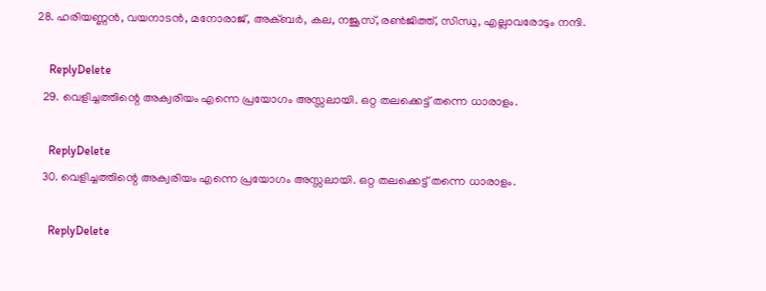28. ഹരിയണ്ണന്‍, വയനാടന്‍, മനോരാജ്, അക്ബര്‍‍, കല, നജൂസ്, രണ്‍ജിത്ത്, സിന്ധു, എല്ലാവരോടും നന്ദി.

    ReplyDelete
  29. വെളിച്ചത്തിന്റെ അക്വരിയം എന്നെ പ്രയോഗം അസ്സലായി. ഒറ്റ തലക്കെട്ട്‌ തന്നെ ധാരാളം.

    ReplyDelete
  30. വെളിച്ചത്തിന്റെ അക്വരിയം എന്നെ പ്രയോഗം അസ്സലായി. ഒറ്റ തലക്കെട്ട്‌ തന്നെ ധാരാളം.

    ReplyDelete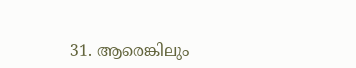31. ആരെങ്കിലും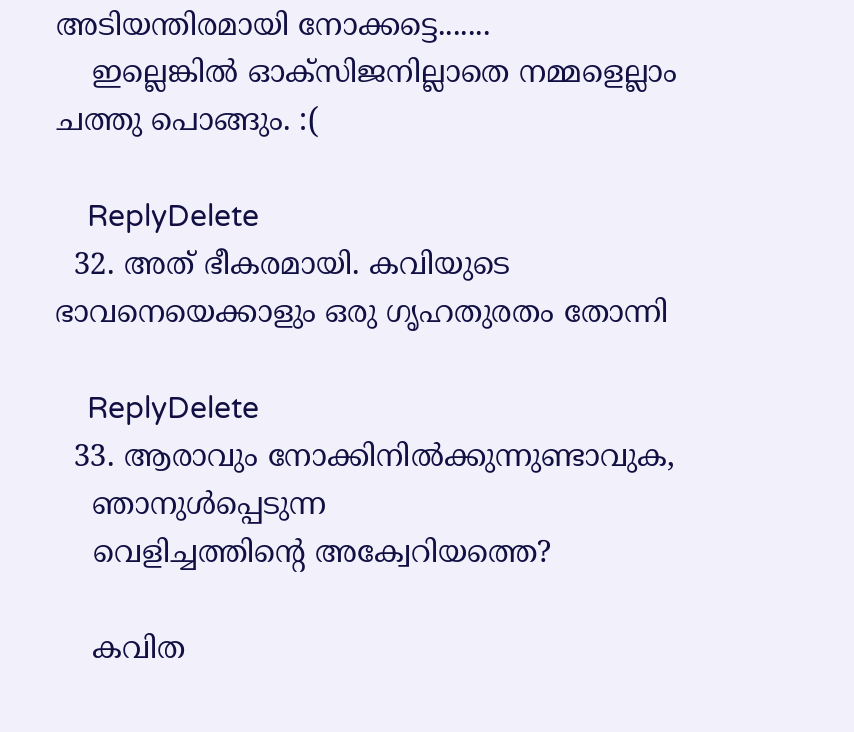അടിയന്തിരമായി നോക്കട്ടെ.......
    ഇല്ലെങ്കില്‍ ഓക്സിജനില്ലാതെ നമ്മളെല്ലാം ചത്തു പൊങ്ങും. :(

    ReplyDelete
  32. അത് ഭീകരമായി. കവിയുടെ ഭാവനെയെക്കാളും ഒരു ഗൃഹതുരതം തോന്നി

    ReplyDelete
  33. ആരാവും നോക്കിനിൽക്കുന്നുണ്ടാവുക,
    ഞാനുൾപ്പെടുന്ന
    വെളിച്ചത്തിന്റെ അക്വേറിയത്തെ?

    കവിത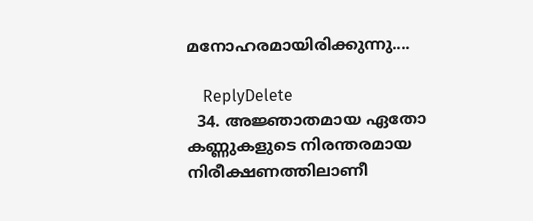മനോഹരമായിരിക്കുന്നു....

    ReplyDelete
  34. അജ്ഞാതമായ ഏതോ കണ്ണുകളുടെ നിരന്തരമായ നിരീക്ഷണത്തിലാണീ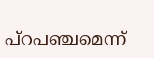പ്റപഞ്ചമെന്ന്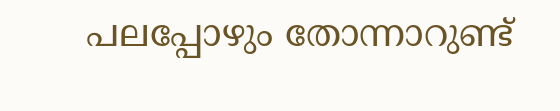പലപ്പോഴും തോന്നാറുണ്ട്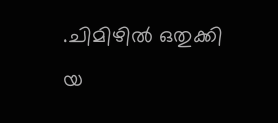.ചിമിഴിൽ ഒതുക്കി യ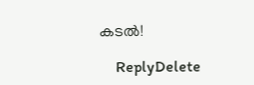കടൽ!

    ReplyDelete